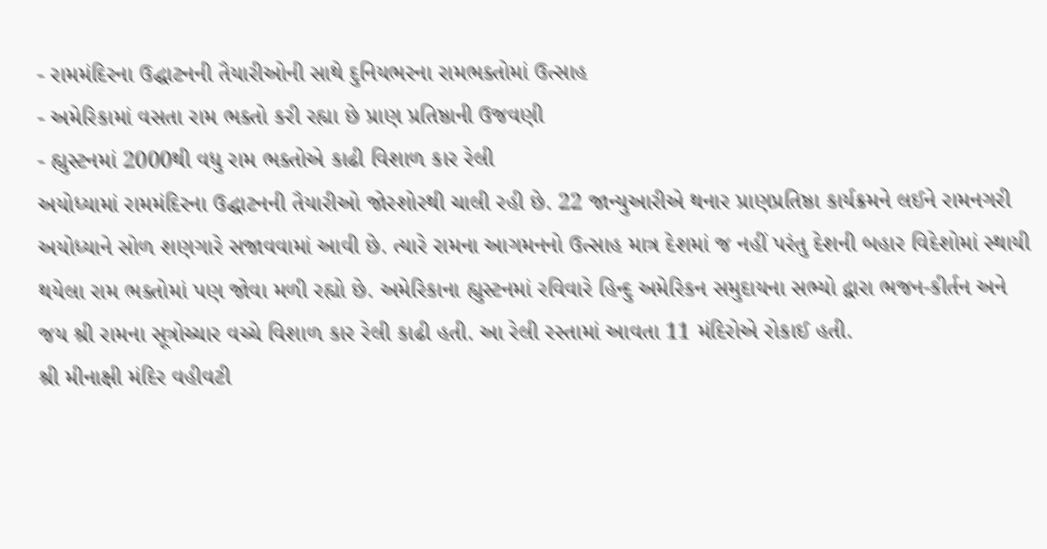- રામમંદિરના ઉદ્ઘાટનની તૈયારીઓની સાથે દુનિયભરના રામભક્તોમાં ઉત્સાહ
- અમેરિકામાં વસતા રામ ભક્તો કરી રહ્યા છે પ્રાણ પ્રતિષ્ઠાની ઉજવણી
- હ્યુસ્ટનમાં 2000થી વધુ રામ ભક્તોએ કાઢી વિશાળ કાર રેલી
અયોધ્યામાં રામમંદિરના ઉદ્ઘાટનની તૈયારીઓ જોરશોરથી ચાલી રહી છે. 22 જાન્યુઆરીએ થનાર પ્રાણપ્રતિષ્ઠા કાર્યક્રમને લઈને રામનગરી અયોધ્યાને સોળ શણગારે સજાવવામાં આવી છે. ત્યારે રામના આગમનનો ઉત્સાહ માત્ર દેશમાં જ નહીં પરંતુ દેશની બહાર વિદેશોમાં સ્થાયી થયેલા રામ ભક્તોમાં પણ જોવા મળી રહ્યો છે. અમેરિકાના હ્યુસ્ટનમાં રવિવારે હિન્દુ અમેરિકન સમુદાયના સભ્યો દ્વારા ભજન-કીર્તન અને જય શ્રી રામના સૂત્રોચ્ચાર વચ્ચે વિશાળ કાર રેલી કાઢી હતી. આ રેલી રસ્તામાં આવતા 11 મંદિરોએ રોકાઈ હતી.
શ્રી મીનાક્ષી મંદિર વહીવટી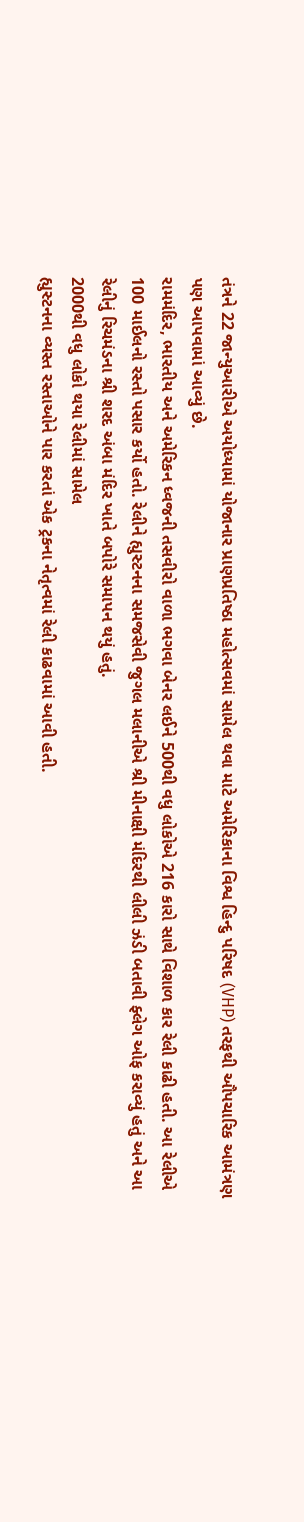તંત્રને 22 જાન્યુઆરીએ અયોધ્યામાં યોજાનાર પ્રાણપ્રતિષ્ઠા મહોત્સવમાં સામેલ થવા માટે અમેરિકાના વિશ્વ હિન્દુ પરિષદ (VHP) તરફથી ઔપચારિક આમંત્રણ પણ આપવામાં આવ્યું છે.
રામમંદિર, ભારતીય અને અમેરિકન ધ્વજની તસવીરો વાળા ભગવા બેનર લઈને 500થી વધુ લોકોએ 216 કારો સાથે વિશાળ કાર રેલી કાઢી હતી. આ રેલીએ 100 માઈલનો રસ્તો પસાર કર્યો હતો. રેલીને હ્યુસ્ટનના સમજસેવી જુગલ મલાનીએ શ્રી મીનાક્ષી મંદિરથી લીલી ઝંડી બતાવી ફ્લેગ ઓફ કરાવ્યું હતું અને આ રેલીનું રિચમંડના શ્રી શરદ અંબા મંદિર ખાતે બપોરે સમાપન થયું હતું.
2000થી વધુ લોકો થયા રેલીમાં સામેલ
હ્યુસ્ટનના વ્યસ્ત રસ્તાઓને પાર કરતાં એક ટ્રકના નેતૃત્વમાં રેલી કાઢવામાં આવી હતી.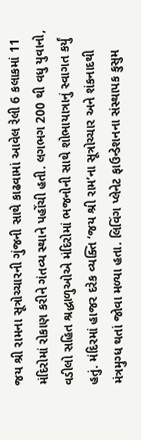જય શ્રી રામના સૂત્રોચ્ચારની ગુંજની સાથે કાઢવામાં આવેલ રેલી 6 કલાકમાં 11 મંદિરોમાં રોકાણ કરીને ગંતવ્ય સ્થાને પહોંચી હતી. લગભગ 200 થી વધુ યુવાનો, વડીલો સહિત શ્રદ્ધાળુઓએ મંદિરોમાં ભજનોની સાથે શોભાયાત્રાનું સ્વાગત કર્યું હતું. મંદિરમાં હાજર દરેક વ્યક્તિ ‘જય શ્રી રામ’ના સૂત્રોચ્ચાર અને શંકનાદથી મંત્રમુગ્ધ થતાં જોવા મળ્યા હતા. લિવિંગ પ્લેનેટ ફાઉન્ડેશનના સંસ્થાપક કુસુમ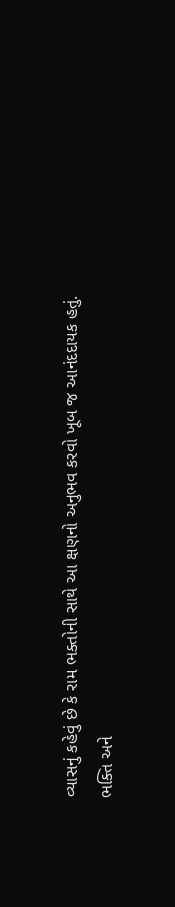વ્યાસનું કહેવું છે કે રામ ભક્તોની સાથે આ ક્ષણનો અનુભવ કરવો ખૂબ જ આનંદદાયક હતું.
ભક્તિ અને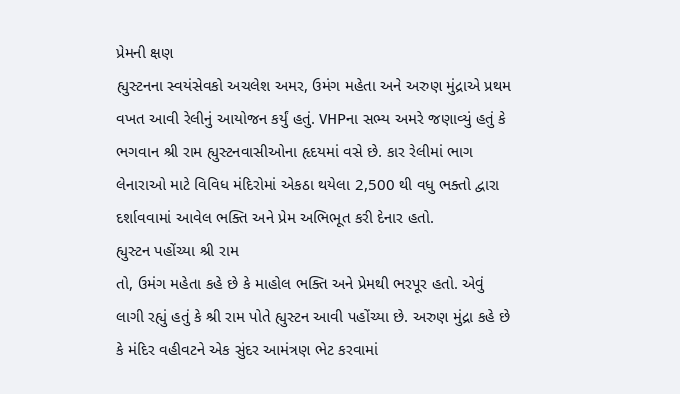પ્રેમની ક્ષણ
હ્યુસ્ટનના સ્વયંસેવકો અચલેશ અમર, ઉમંગ મહેતા અને અરુણ મુંદ્રાએ પ્રથમ વખત આવી રેલીનું આયોજન કર્યું હતું. VHPના સભ્ય અમરે જણાવ્યું હતું કે ભગવાન શ્રી રામ હ્યુસ્ટનવાસીઓના હૃદયમાં વસે છે. કાર રેલીમાં ભાગ લેનારાઓ માટે વિવિધ મંદિરોમાં એકઠા થયેલા 2,500 થી વધુ ભક્તો દ્વારા દર્શાવવામાં આવેલ ભક્તિ અને પ્રેમ અભિભૂત કરી દેનાર હતો.
હ્યુસ્ટન પહોંચ્યા શ્રી રામ
તો, ઉમંગ મહેતા કહે છે કે માહોલ ભક્તિ અને પ્રેમથી ભરપૂર હતો. એવું લાગી રહ્યું હતું કે શ્રી રામ પોતે હ્યુસ્ટન આવી પહોંચ્યા છે. અરુણ મુંદ્રા કહે છે કે મંદિર વહીવટને એક સુંદર આમંત્રણ ભેટ કરવામાં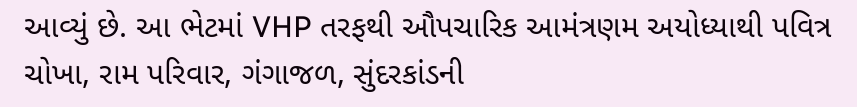આવ્યું છે. આ ભેટમાં VHP તરફથી ઔપચારિક આમંત્રણમ અયોધ્યાથી પવિત્ર ચોખા, રામ પરિવાર, ગંગાજળ, સુંદરકાંડની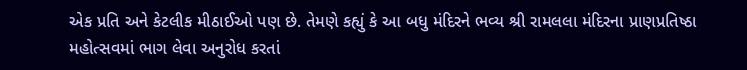એક પ્રતિ અને કેટલીક મીઠાઈઓ પણ છે. તેમણે કહ્યું કે આ બધુ મંદિરને ભવ્ય શ્રી રામલલા મંદિરના પ્રાણપ્રતિષ્ઠા મહોત્સવમાં ભાગ લેવા અનુરોધ કરતાં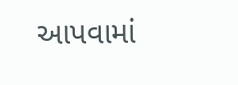આપવામાં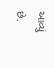આવ્યું છે.